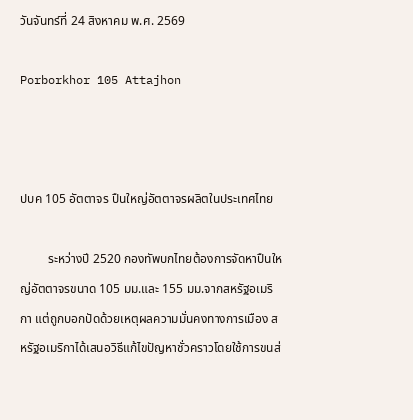วันจันทร์ที่ 24 สิงหาคม พ.ศ. 2569

Porborkhor 105 Attajhon



ปบค 105 อัตตาจร ปืนใหญ่อัตตาจรผลิตในประเทศไทย

         ระหว่างปี 2520 กองทัพบกไทยต้องการจัดหาปืนใหญ่อัตตาจรขนาด 105 มม.และ 155 มม.จากสหรัฐอเมริกา แต่ถูกบอกปัดด้วยเหตุผลความมั่นคงทางการเมือง สหรัฐอเมริกาได้เสนอวิธีแก้ไขปัญหาชั่วคราวโดยใช้การขนส่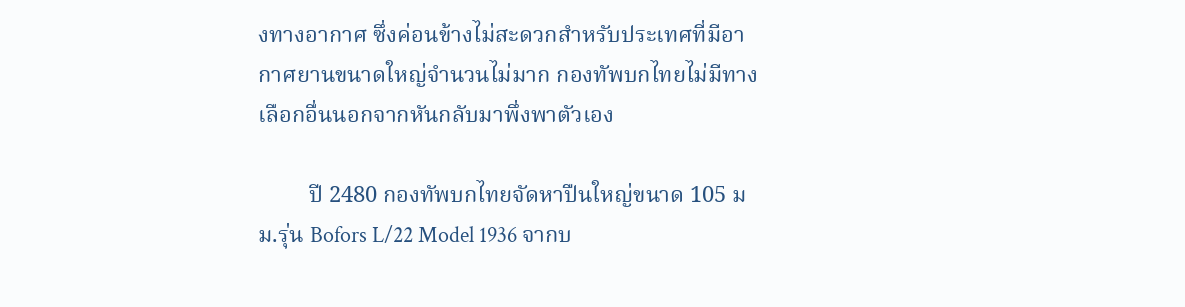งทางอากาศ ซึ่งค่อนข้างไม่สะดวกสำหรับประเทศที่มีอากาศยานขนาดใหญ่จำนวนไม่มาก กองทัพบกไทยไม่มีทางเลือกอื่นนอกจากหันกลับมาพึ่งพาตัวเอง

         ปี 2480 กองทัพบกไทยจัดหาปืนใหญ่ขนาด 105 มม.รุ่น Bofors L/22 Model 1936 จากบ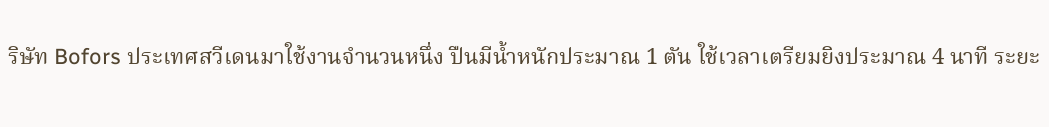ริษัท Bofors ประเทศสวีเดนมาใช้งานจำนวนหนึ่ง ปืนมีน้ำหนักประมาณ 1 ตัน ใช้เวลาเตรียมยิงประมาณ 4 นาที ระยะ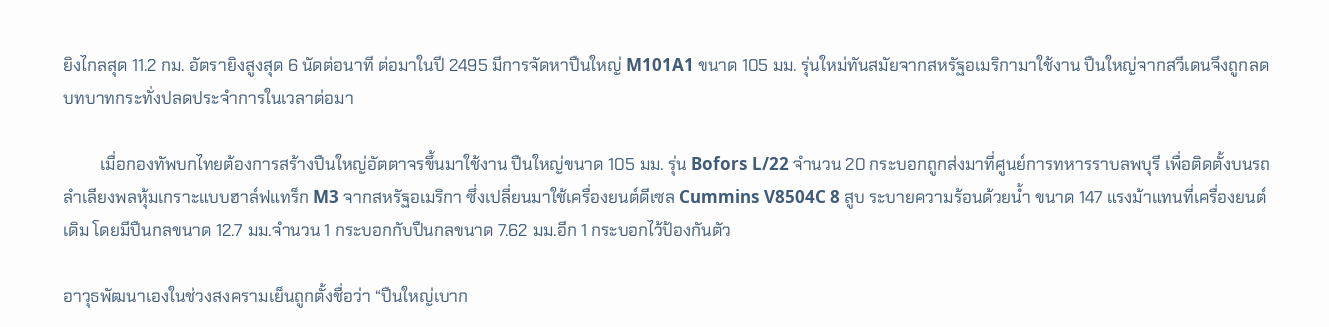ยิงไกลสุด 11.2 กม. อัตรายิงสูงสุด 6 นัดต่อนาที ต่อมาในปี 2495 มีการจัดหาปืนใหญ่ M101A1 ขนาด 105 มม. รุ่นใหม่ทันสมัยจากสหรัฐอเมริกามาใช้งาน ปืนใหญ่จากสวีเดนจึงถูกลดบทบาทกระทั่งปลดประจำการในเวลาต่อมา

         เมื่อกองทัพบกไทยต้องการสร้างปืนใหญ่อัตตาจรขึ้นมาใช้งาน ปืนใหญ่ขนาด 105 มม. รุ่น Bofors L/22 จำนวน 20 กระบอกถูกส่งมาที่ศูนย์การทหารราบลพบุรี เพื่อติดตั้งบนรถลำเลียงพลหุ้มเกราะแบบฮาล์ฟแทร็ก M3 จากสหรัฐอเมริกา ซึ่งเปลี่ยนมาใช้เครื่องยนต์ดีเซล Cummins V8504C 8 สูบ ระบายความร้อนด้วยน้ำ ขนาด 147 แรงม้าแทนที่เครื่องยนต์เดิม โดยมีปืนกลขนาด 12.7 มม.จำนวน 1 กระบอกกับปืนกลขนาด 7.62 มม.อีก 1 กระบอกไว้ป้องกันตัว

อาวุธพัฒนาเองในช่วงสงครามเย็นถูกตั้งชื่อว่า “ปืนใหญ่เบาก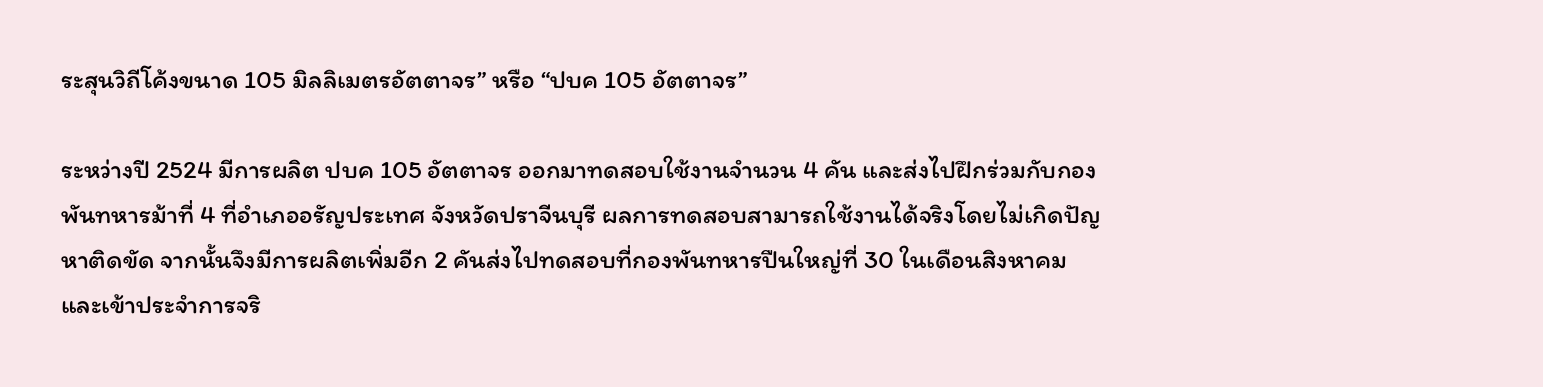ระสุนวิถีโค้งขนาด 105 มิลลิเมตรอัตตาจร” หรือ “ปบค 105 อัตตาจร”

ระหว่างปี 2524 มีการผลิต ปบค 105 อัตตาจร ออกมาทดสอบใช้งานจำนวน 4 คัน และส่งไปฝึกร่วมกับกองพันทหารม้าที่ 4 ที่อำเภออรัญประเทศ จังหวัดปราจีนบุรี ผลการทดสอบสามารถใช้งานได้จริงโดยไม่เกิดปัญหาติดขัด จากนั้นจึงมีการผลิตเพิ่มอีก 2 คันส่งไปทดสอบที่กองพันทหารปืนใหญ่ที่ 30 ในเดือนสิงหาคม และเข้าประจำการจริ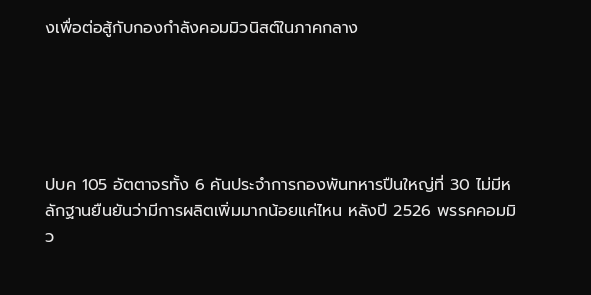งเพื่อต่อสู้กับกองกำลังคอมมิวนิสต์ในภาคกลาง





ปบค 105 อัตตาจรทั้ง 6 คันประจำการกองพันทหารปืนใหญ่ที่ 30 ไม่มีหลักฐานยืนยันว่ามีการผลิตเพิ่มมากน้อยแค่ไหน หลังปี 2526 พรรคคอมมิว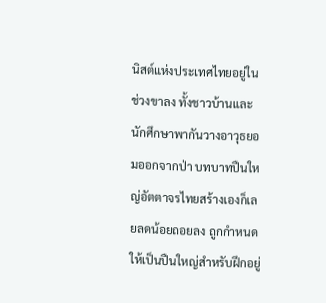นิสต์แห่งประเทศไทยอยู่ในช่วงขาลง ทั้งชาวบ้านและนักศึกษาพากันวางอาวุธยอมออกจากป่า บทบาทปืนใหญ่อัตตาจรไทยสร้างเองก็เลยลดน้อยถอยลง ถูกกำหนดให้เป็นปืนใหญ่สำหรับฝึกอยู่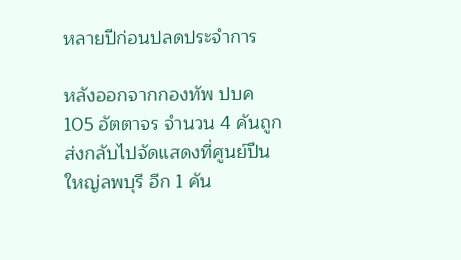หลายปีก่อนปลดประจำการ

หลังออกจากกองทัพ ปบค 105 อัตตาจร จำนวน 4 คันถูกส่งกลับไปจัดแสดงที่ศูนย์ปืนใหญ่ลพบุรี อีก 1 คัน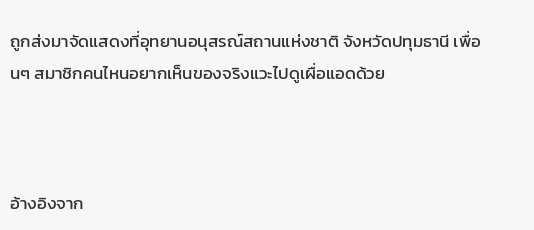ถูกส่งมาจัดแสดงที่อุทยานอนุสรณ์สถานแห่งชาติ จังหวัดปทุมธานี เพื่อนๆ สมาชิกคนไหนอยากเห็นของจริงแวะไปดูเผื่อแอดด้วย



อ้างอิงจาก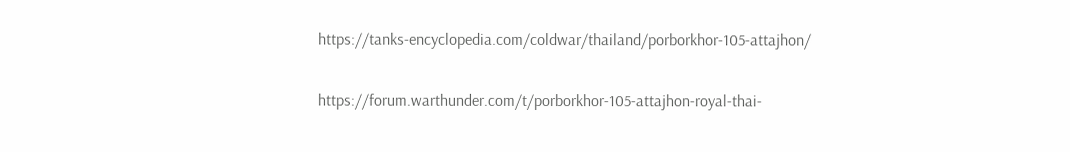https://tanks-encyclopedia.com/coldwar/thailand/porborkhor-105-attajhon/

https://forum.warthunder.com/t/porborkhor-105-attajhon-royal-thai-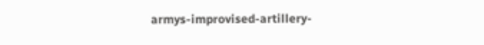armys-improvised-artillery-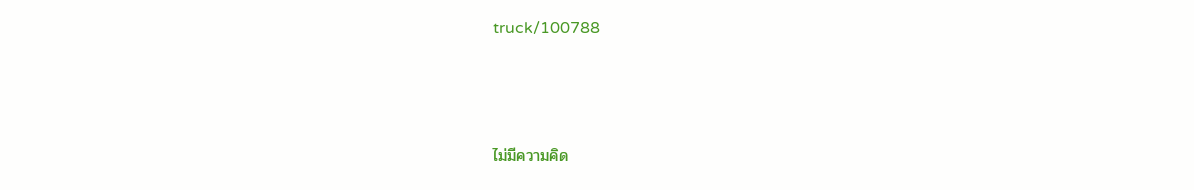truck/100788



ไม่มีความคิด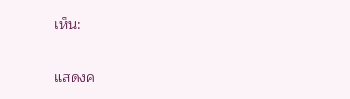เห็น:

แสดงค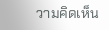วามคิดเห็น